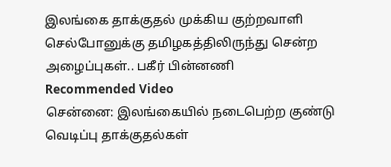இலங்கை தாக்குதல் முக்கிய குற்றவாளி செல்போனுக்கு தமிழகத்திலிருந்து சென்ற அழைப்புகள்.. பகீர் பின்னணி
Recommended Video
சென்னை: இலங்கையில் நடைபெற்ற குண்டு வெடிப்பு தாக்குதல்கள்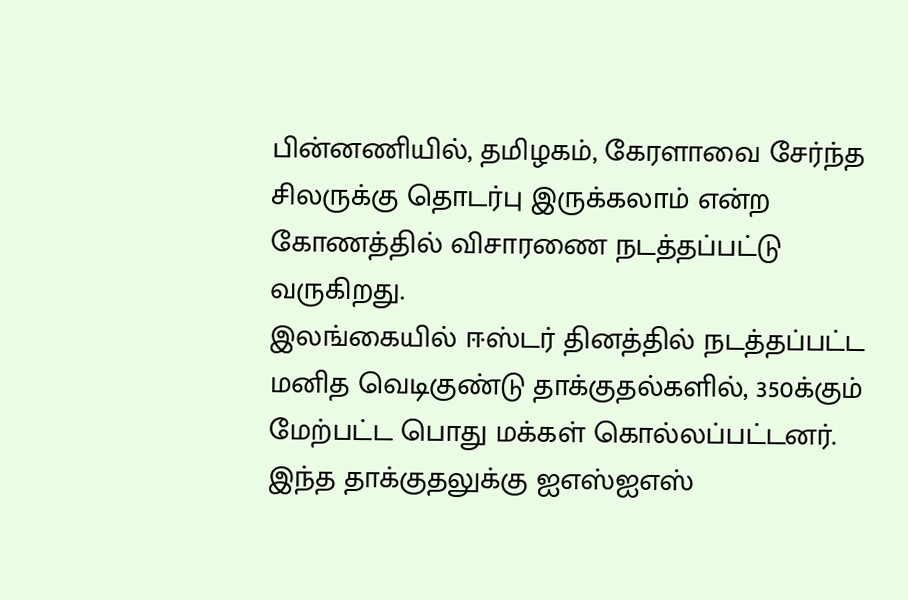பின்னணியில், தமிழகம், கேரளாவை சேர்ந்த சிலருக்கு தொடர்பு இருக்கலாம் என்ற கோணத்தில் விசாரணை நடத்தப்பட்டு வருகிறது.
இலங்கையில் ஈஸ்டர் தினத்தில் நடத்தப்பட்ட மனித வெடிகுண்டு தாக்குதல்களில், 350க்கும் மேற்பட்ட பொது மக்கள் கொல்லப்பட்டனர்.
இந்த தாக்குதலுக்கு ஐஎஸ்ஐஎஸ்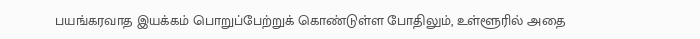பயங்கரவாத இயக்கம் பொறுப்பேற்றுக் கொண்டுள்ள போதிலும், உள்ளூரில் அதை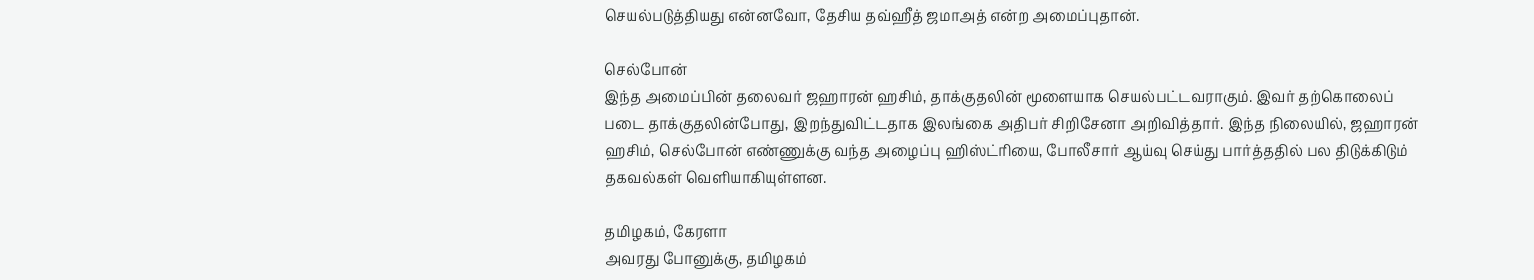செயல்படுத்தியது என்னவோ, தேசிய தவ்ஹீத் ஜமாஅத் என்ற அமைப்புதான்.

செல்போன்
இந்த அமைப்பின் தலைவர் ஜஹாரன் ஹசிம், தாக்குதலின் மூளையாக செயல்பட்டவராகும். இவர் தற்கொலைப் படை தாக்குதலின்போது, இறந்துவிட்டதாக இலங்கை அதிபர் சிறிசேனா அறிவித்தார். இந்த நிலையில், ஜஹாரன் ஹசிம், செல்போன் எண்ணுக்கு வந்த அழைப்பு ஹிஸ்ட்ரியை, போலீசார் ஆய்வு செய்து பார்த்ததில் பல திடுக்கிடும் தகவல்கள் வெளியாகியுள்ளன.

தமிழகம், கேரளா
அவரது போனுக்கு, தமிழகம்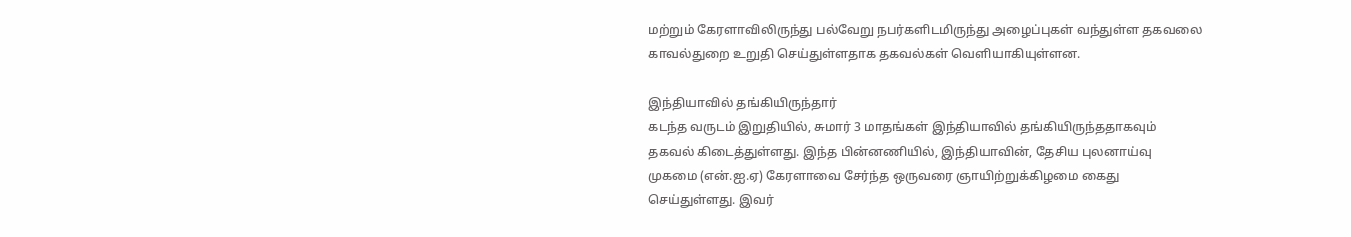மற்றும் கேரளாவிலிருந்து பல்வேறு நபர்களிடமிருந்து அழைப்புகள் வந்துள்ள தகவலை காவல்துறை உறுதி செய்துள்ளதாக தகவல்கள் வெளியாகியுள்ளன.

இந்தியாவில் தங்கியிருந்தார்
கடந்த வருடம் இறுதியில், சுமார் 3 மாதங்கள் இந்தியாவில் தங்கியிருந்ததாகவும் தகவல் கிடைத்துள்ளது. இந்த பின்னணியில், இந்தியாவின், தேசிய புலனாய்வு முகமை (என்.ஐ.ஏ) கேரளாவை சேர்ந்த ஒருவரை ஞாயிற்றுக்கிழமை கைது செய்துள்ளது. இவர்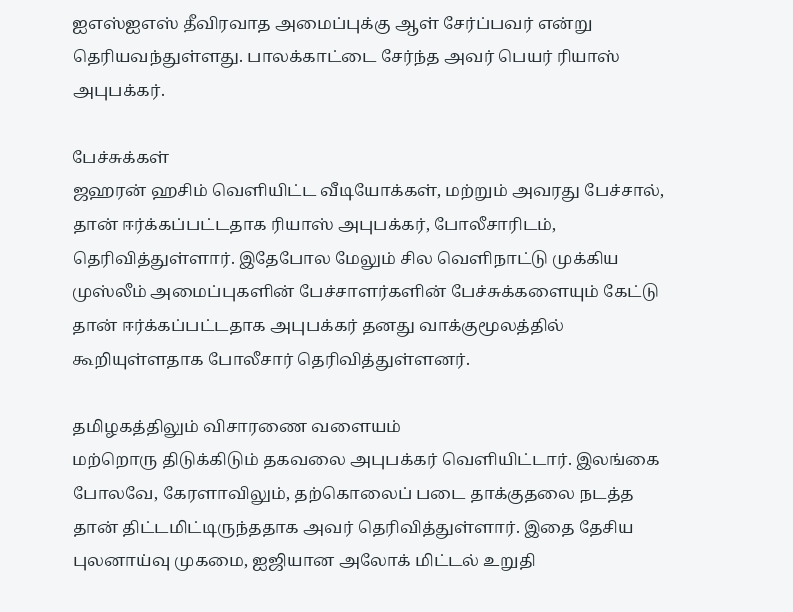ஐஎஸ்ஐஎஸ் தீவிரவாத அமைப்புக்கு ஆள் சேர்ப்பவர் என்று தெரியவந்துள்ளது. பாலக்காட்டை சேர்ந்த அவர் பெயர் ரியாஸ் அபுபக்கர்.

பேச்சுக்கள்
ஜஹரன் ஹசிம் வெளியிட்ட வீடியோக்கள், மற்றும் அவரது பேச்சால், தான் ஈர்க்கப்பட்டதாக ரியாஸ் அபுபக்கர், போலீசாரிடம், தெரிவித்துள்ளார். இதேபோல மேலும் சில வெளிநாட்டு முக்கிய முஸ்லீம் அமைப்புகளின் பேச்சாளர்களின் பேச்சுக்களையும் கேட்டு தான் ஈர்க்கப்பட்டதாக அபுபக்கர் தனது வாக்குமூலத்தில் கூறியுள்ளதாக போலீசார் தெரிவித்துள்ளனர்.

தமிழகத்திலும் விசாரணை வளையம்
மற்றொரு திடுக்கிடும் தகவலை அபுபக்கர் வெளியிட்டார். இலங்கை போலவே, கேரளாவிலும், தற்கொலைப் படை தாக்குதலை நடத்த தான் திட்டமிட்டிருந்ததாக அவர் தெரிவித்துள்ளார். இதை தேசிய புலனாய்வு முகமை, ஐஜியான அலோக் மிட்டல் உறுதி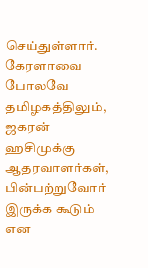செய்துள்ளார். கேரளாவை போலவே தமிழகத்திலும், ஜகரன் ஹசிமுக்கு ஆதரவாளர்கள், பின்பற்றுவோர் இருக்க கூடும் என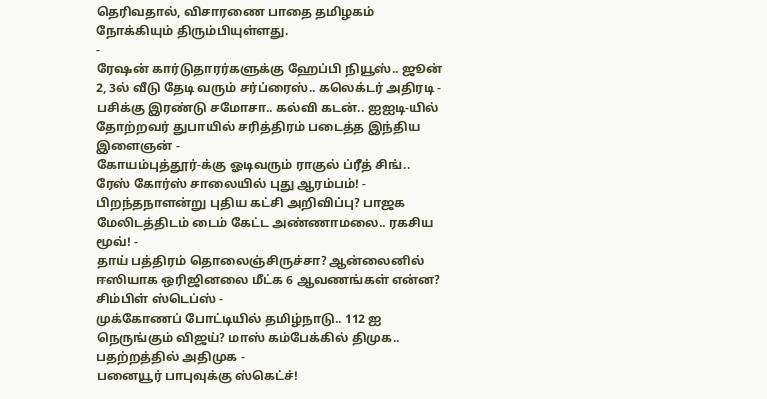தெரிவதால், விசாரணை பாதை தமிழகம் நோக்கியும் திரும்பியுள்ளது.
-
ரேஷன் கார்டுதாரர்களுக்கு ஹேப்பி நியூஸ்.. ஜூன் 2, 3ல் வீடு தேடி வரும் சர்ப்ரைஸ்.. கலெக்டர் அதிரடி -
பசிக்கு இரண்டு சமோசா.. கல்வி கடன்.. ஐஐடி-யில் தோற்றவர் துபாயில் சரித்திரம் படைத்த இந்திய இளைஞன் -
கோயம்புத்தூர்-க்கு ஓடிவரும் ராகுல் ப்ரீத் சிங்.. ரேஸ் கோர்ஸ் சாலையில் புது ஆரம்பம்! -
பிறந்தநாளன்று புதிய கட்சி அறிவிப்பு? பாஜக மேலிடத்திடம் டைம் கேட்ட அண்ணாமலை.. ரகசிய மூவ்! -
தாய் பத்திரம் தொலைஞ்சிருச்சா? ஆன்லைனில் ஈஸியாக ஒரிஜினலை மீட்க 6 ஆவணங்கள் என்ன? சிம்பிள் ஸ்டெப்ஸ் -
முக்கோணப் போட்டியில் தமிழ்நாடு.. 112 ஐ நெருங்கும் விஜய்? மாஸ் கம்பேக்கில் திமுக.. பதற்றத்தில் அதிமுக -
பனையூர் பாபுவுக்கு ஸ்கெட்ச்!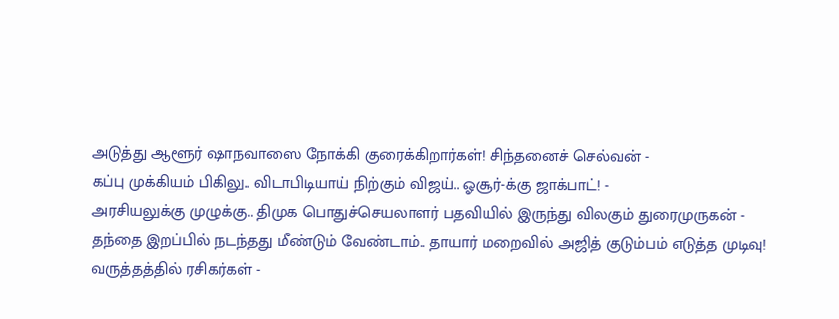அடுத்து ஆளூர் ஷாநவாஸை நோக்கி குரைக்கிறார்கள்! சிந்தனைச் செல்வன் -
கப்பு முக்கியம் பிகிலு.. விடாபிடியாய் நிற்கும் விஜய்.. ஓசூர்-க்கு ஜாக்பாட்! -
அரசியலுக்கு முழுக்கு.. திமுக பொதுச்செயலாளர் பதவியில் இருந்து விலகும் துரைமுருகன் -
தந்தை இறப்பில் நடந்தது மீண்டும் வேண்டாம்.. தாயார் மறைவில் அஜித் குடும்பம் எடுத்த முடிவு! வருத்தத்தில் ரசிகர்கள் -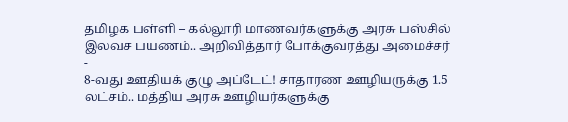தமிழக பள்ளி – கல்லூரி மாணவர்களுக்கு அரசு பஸ்சில் இலவச பயணம்.. அறிவித்தார் போக்குவரத்து அமைச்சர் -
8-வது ஊதியக் குழு அப்டேட்! சாதாரண ஊழியருக்கு 1.5 லட்சம்.. மத்திய அரசு ஊழியர்களுக்கு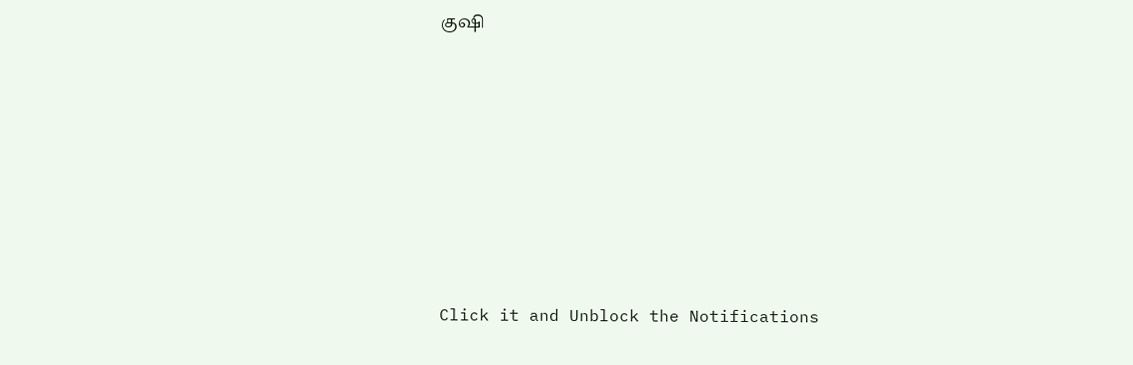குஷி












Click it and Unblock the Notifications